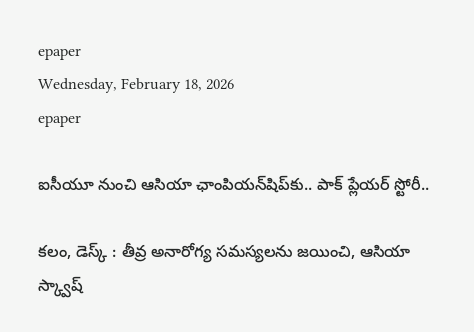epaper
Wednesday, February 18, 2026
epaper

ఐసీయూ నుంచి ఆసియా ఛాంపియన్‌షిప్‌కు.. పాక్ ప్లేయర్ స్టోరీ..

కలం, డెస్క్ : తీవ్ర అనారోగ్య సమస్యలను జయించి, ఆసియా స్క్వాష్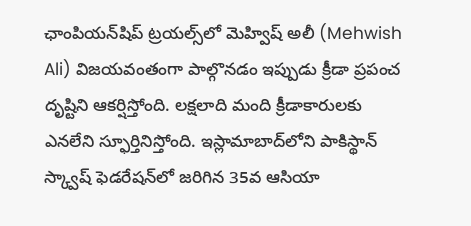ఛాంపియన్‌షిప్ ట్రయల్స్‌లో మెహ్విష్ అలీ (Mehwish Ali) విజయవంతంగా పాల్గొనడం ఇప్పుడు క్రీడా ప్రపంచ దృష్టిని ఆకర్షిస్తోంది. లక్షలాది మంది క్రీడాకారులకు ఎనలేని స్ఫూర్తినిస్తోంది. ఇస్లామాబాద్‌లోని పాకిస్థాన్ స్క్వాష్ ఫెడరేషన్‌లో జరిగిన 35వ ఆసియా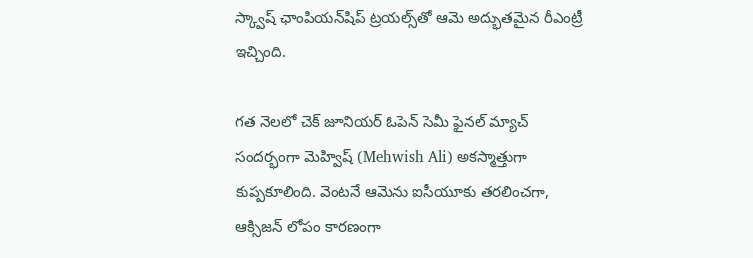స్క్వాష్ ఛాంపియన్‌షిప్ ట్రయల్స్‌తో ఆమె అద్భుతమైన రీఎంట్రీ ఇచ్చింది.

గత నెలలో చెక్ జూనియర్ ఓపెన్ సెమీ ఫైనల్ మ్యాచ్ సందర్భంగా మెహ్విష్ (Mehwish Ali) అకస్మాత్తుగా కుప్పకూలింది. వెంటనే ఆమెను ఐసీయూకు తరలించగా, ఆక్సిజన్ లోపం కారణంగా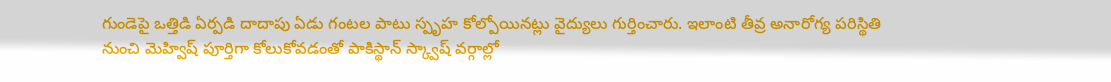గుండెపై ఒత్తిడి ఏర్పడి దాదాపు ఏడు గంటల పాటు స్పృహ కోల్పోయినట్లు వైద్యులు గుర్తించారు. ఇలాంటి తీవ్ర అనారోగ్య పరిస్థితి నుంచి మెహ్విష్ పూర్తిగా కోలుకోవడంతో పాకిస్థాన్ స్క్వాష్ వర్గాల్లో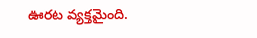ఊరట వ్యక్తమైంది.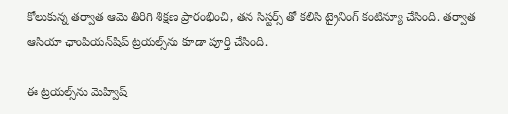కోలుకున్న తర్వాత ఆమె తిరిగి శిక్షణ ప్రారంభించి, తన సిస్టర్స్ తో కలిసి ట్రైనింగ్ కంటిన్యూ చేసింది. తర్వాత ఆసియా ఛాంపియన్‌షిప్ ట్రయల్స్‌ను కూడా పూర్తి చేసింది.

ఈ ట్రయల్స్‌ను మెహ్విష్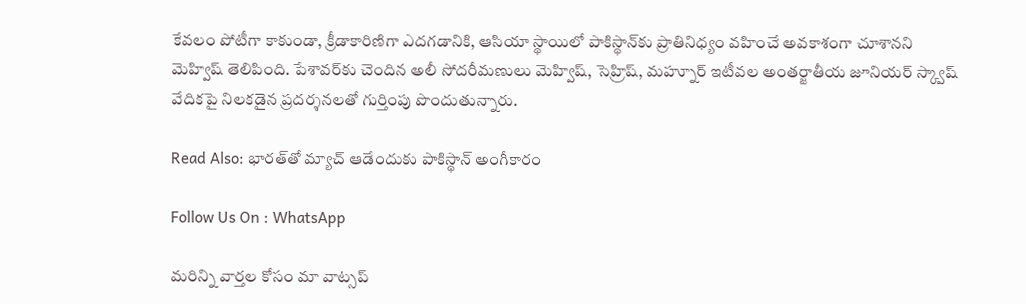కేవలం పోటీగా కాకుండా, క్రీడాకారిణిగా ఎదగడానికి, ఆసియా స్థాయిలో పాకిస్థాన్‌కు ప్రాతినిధ్యం వహించే అవకాశంగా చూశానని మెహ్విష్ తెలిపింది. పేశావర్‌కు చెందిన అలీ సోదరీమణులు మెహ్విష్, సెహ్రిష్, మహ్నూర్ ఇటీవల అంతర్జాతీయ జూనియర్ స్క్వాష్ వేదికపై నిలకడైన ప్రదర్శనలతో గుర్తింపు పొందుతున్నారు.

Read Also: భారత్‌తో మ్యాచ్ ఆడేందుకు పాకిస్థాన్ అంగీకారం

Follow Us On : WhatsApp

మ‌రిన్ని వార్త‌ల కోసం మా వాట్స‌ప్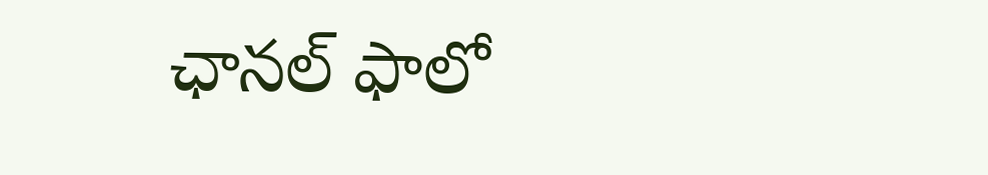ఛాన‌ల్ ఫాలో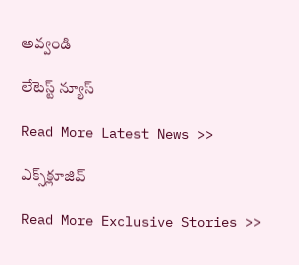అవ్వండి

లేటెస్ట్ న్యూస్‌

Read More Latest News >>

ఎక్స్‌క్లూజివ్‌

Read More Exclusive Stories >>